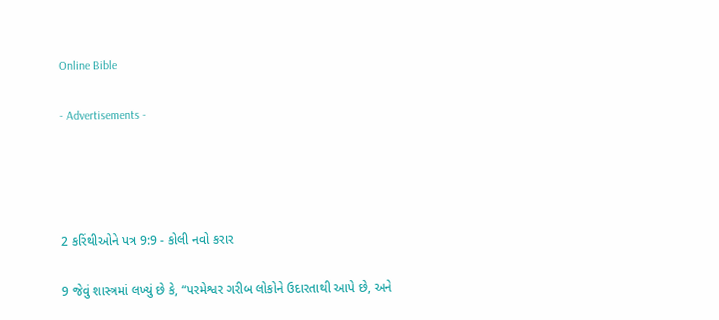Online Bible

- Advertisements -




2 કરિંથીઓને પત્ર 9:9 - કોલી નવો કરાર

9 જેવું શાસ્ત્રમાં લખ્યું છે કે, “પરમેશ્વર ગરીબ લોકોને ઉદારતાથી આપે છે, અને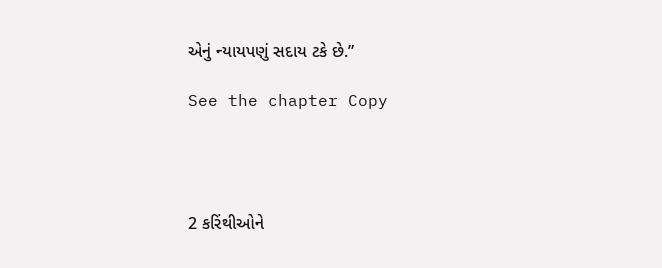એનું ન્યાયપણું સદાય ટકે છે.”

See the chapter Copy




2 કરિંથીઓને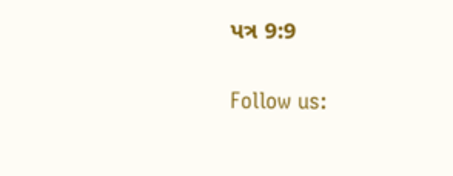પત્ર 9:9

Follow us: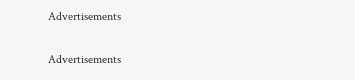Advertisements


Advertisements